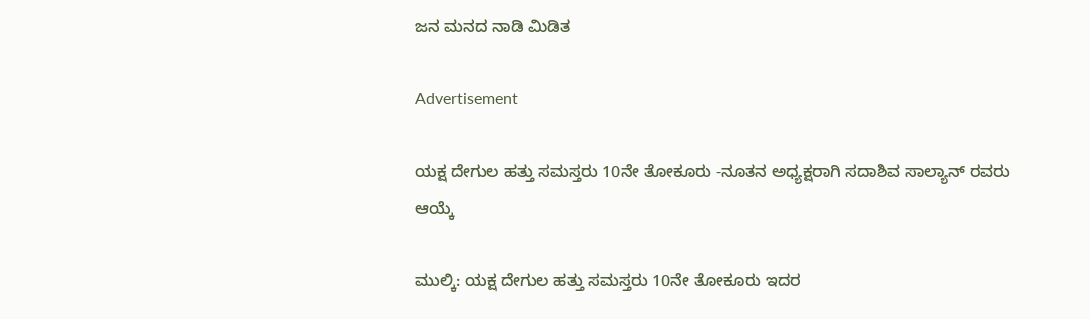ಜನ ಮನದ ನಾಡಿ ಮಿಡಿತ

Advertisement

ಯಕ್ಷ ದೇಗುಲ ಹತ್ತು ಸಮಸ್ತರು 10ನೇ ತೋಕೂರು -ನೂತನ ಅಧ್ಯಕ್ಷರಾಗಿ ಸದಾಶಿವ ಸಾಲ್ಯಾನ್ ರವರು ಆಯ್ಕೆ

ಮುಲ್ಕಿ: ಯಕ್ಷ ದೇಗುಲ ಹತ್ತು ಸಮಸ್ತರು 10ನೇ ತೋಕೂರು ಇದರ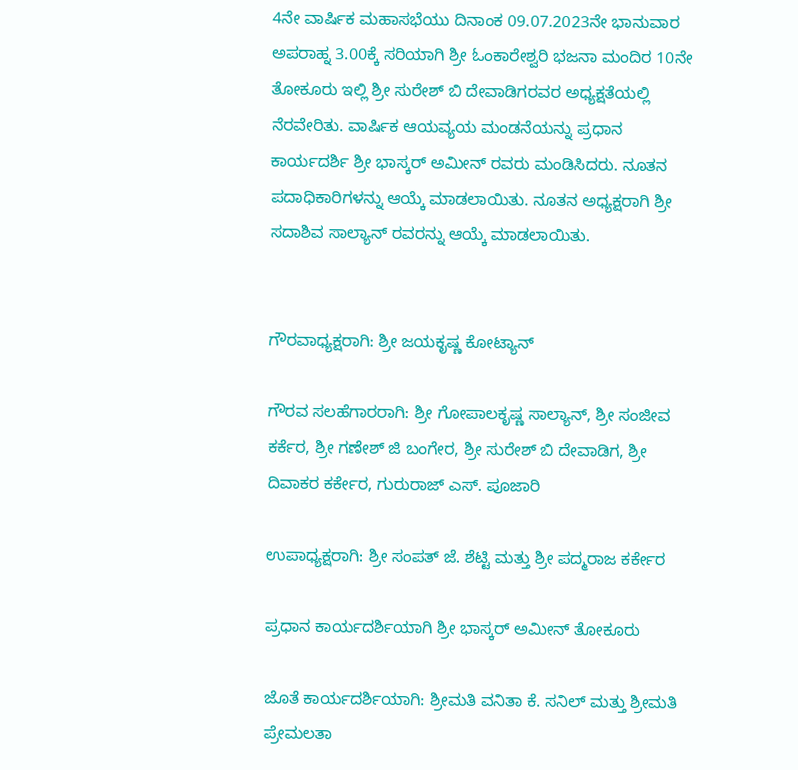4ನೇ ವಾರ್ಷಿಕ ಮಹಾಸಭೆಯು ದಿನಾಂಕ 09.07.2023ನೇ ಭಾನುವಾರ ಅಪರಾಹ್ನ 3.00ಕ್ಕೆ ಸರಿಯಾಗಿ ಶ್ರೀ ಓಂಕಾರೇಶ್ವರಿ ಭಜನಾ ಮಂದಿರ 10ನೇ ತೋಕೂರು ಇಲ್ಲಿ ಶ್ರೀ ಸುರೇಶ್ ಬಿ ದೇವಾಡಿಗರವರ ಅಧ್ಯಕ್ಷತೆಯಲ್ಲಿ ನೆರವೇರಿತು. ವಾರ್ಷಿಕ ಆಯವ್ಯಯ ಮಂಡನೆಯನ್ನು ಪ್ರಧಾನ ಕಾರ್ಯದರ್ಶಿ ಶ್ರೀ ಭಾಸ್ಕರ್ ಅಮೀನ್ ರವರು ಮಂಡಿಸಿದರು. ನೂತನ ಪದಾಧಿಕಾರಿಗಳನ್ನು ಆಯ್ಕೆ ಮಾಡಲಾಯಿತು. ನೂತನ ಅಧ್ಯಕ್ಷರಾಗಿ ಶ್ರೀ ಸದಾಶಿವ ಸಾಲ್ಯಾನ್ ರವರನ್ನು ಆಯ್ಕೆ ಮಾಡಲಾಯಿತು.


ಗೌರವಾಧ್ಯಕ್ಷರಾಗಿ: ಶ್ರೀ ಜಯಕೃಷ್ಣ ಕೋಟ್ಯಾನ್

ಗೌರವ ಸಲಹೆಗಾರರಾಗಿ: ಶ್ರೀ ಗೋಪಾಲಕೃಷ್ಣ ಸಾಲ್ಯಾನ್, ಶ್ರೀ ಸಂಜೀವ ಕರ್ಕೆರ, ಶ್ರೀ ಗಣೇಶ್ ಜಿ ಬಂಗೇರ, ಶ್ರೀ ಸುರೇಶ್ ಬಿ ದೇವಾಡಿಗ, ಶ್ರೀ ದಿವಾಕರ ಕರ್ಕೇರ, ಗುರುರಾಜ್ ಎಸ್. ಪೂಜಾರಿ

ಉಪಾಧ್ಯಕ್ಷರಾಗಿ: ಶ್ರೀ ಸಂಪತ್ ಜೆ. ಶೆಟ್ಟಿ ಮತ್ತು ಶ್ರೀ ಪದ್ಮರಾಜ ಕರ್ಕೇರ

ಪ್ರಧಾನ ಕಾರ್ಯದರ್ಶಿಯಾಗಿ ಶ್ರೀ ಭಾಸ್ಕರ್ ಅಮೀನ್ ತೋಕೂರು

ಜೊತೆ ಕಾರ್ಯದರ್ಶಿಯಾಗಿ: ಶ್ರೀಮತಿ ವನಿತಾ ಕೆ. ಸನಿಲ್ ಮತ್ತು ಶ್ರೀಮತಿ ಪ್ರೇಮಲತಾ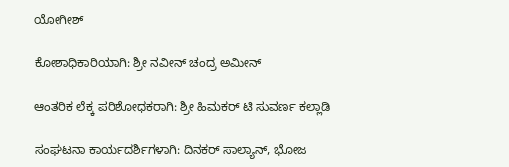ಯೋಗೀಶ್

ಕೋಶಾಧಿಕಾರಿಯಾಗಿ: ಶ್ರೀ ನವೀನ್ ಚಂದ್ರ ಅಮೀನ್

ಆಂತರಿಕ ಲೆಕ್ಕ ಪರಿಶೋಧಕರಾಗಿ: ಶ್ರೀ ಹಿಮಕರ್ ಟಿ ಸುವರ್ಣ ಕಲ್ಲಾಡಿ

ಸಂಘಟನಾ ಕಾರ್ಯದರ್ಶಿಗಳಾಗಿ: ದಿನಕರ್ ಸಾಲ್ಯಾನ್, ಭೋಜ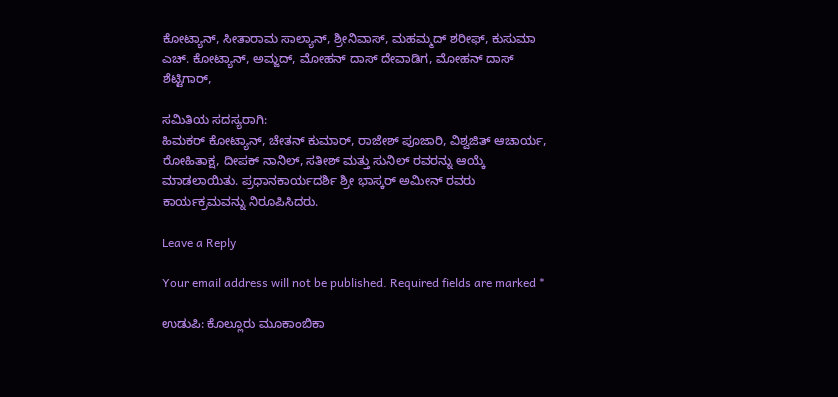ಕೋಟ್ಯಾನ್, ಸೀತಾರಾಮ ಸಾಲ್ಯಾನ್, ಶ್ರೀನಿವಾಸ್, ಮಹಮ್ಮದ್ ಶರೀಫ್, ಕುಸುಮಾ ಎಚ್. ಕೋಟ್ಯಾನ್, ಅಮ್ಜದ್, ಮೋಹನ್ ದಾಸ್ ದೇವಾಡಿಗ, ಮೋಹನ್ ದಾಸ್ ಶೆಟ್ಟಿಗಾರ್,

ಸಮಿತಿಯ ಸದಸ್ಯರಾಗಿ:
ಹಿಮಕರ್ ಕೋಟ್ಯಾನ್, ಚೇತನ್ ಕುಮಾರ್, ರಾಜೇಶ್ ಪೂಜಾರಿ, ವಿಶ್ವಜಿತ್ ಆಚಾರ್ಯ, ರೋಹಿತಾಕ್ಷ, ದೀಪಕ್ ನಾನಿಲ್, ಸತೀಶ್ ಮತ್ತು ಸುನಿಲ್ ರವರನ್ನು ಆಯ್ಕೆ ಮಾಡಲಾಯಿತು. ಪ್ರಧಾನಕಾರ್ಯದರ್ಶಿ ಶ್ರೀ ಭಾಸ್ಕರ್ ಅಮೀನ್ ರವರು ಕಾರ್ಯಕ್ರಮವನ್ನು ನಿರೂಪಿಸಿದರು.

Leave a Reply

Your email address will not be published. Required fields are marked *

ಉಡುಪಿ: ಕೊಲ್ಲೂರು ಮೂಕಾಂಬಿಕಾ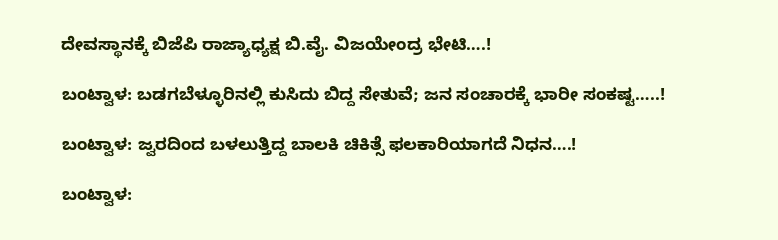ದೇವಸ್ಥಾನಕ್ಕೆ ಬಿಜೆಪಿ ರಾಜ್ಯಾಧ್ಯಕ್ಷ ಬಿ.ವೈ. ವಿಜಯೇಂದ್ರ ಭೇಟಿ….!

ಬಂಟ್ವಾಳ: ಬಡಗಬೆಳ್ಳೂರಿನಲ್ಲಿ ಕುಸಿದು ಬಿದ್ದ ಸೇತುವೆ; ಜನ ಸಂಚಾರಕ್ಕೆ ಭಾರೀ ಸಂಕಷ್ಟ…..!

ಬಂಟ್ವಾಳ: ಜ್ವರದಿಂದ ಬಳಲುತ್ತಿದ್ದ ಬಾಲಕಿ ಚಿಕಿತ್ಸೆ ಫಲಕಾರಿಯಾಗದೆ ನಿಧನ….!

ಬಂಟ್ವಾಳ: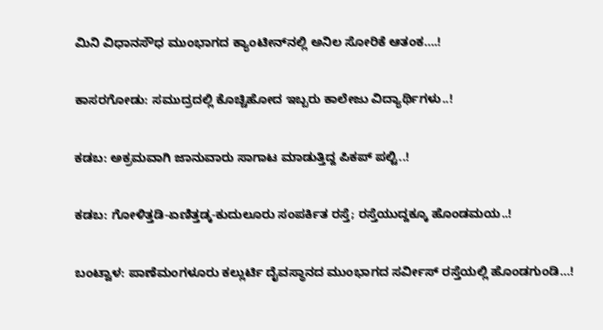ಮಿನಿ ವಿಧಾನಸೌಧ ಮುಂಭಾಗದ ಕ್ಯಾಂಟೀನ್‌ನಲ್ಲಿ ಅನಿಲ ಸೋರಿಕೆ ಆತಂಕ….!

ಕಾಸರಗೋಡು: ಸಮುದ್ರದಲ್ಲಿ ಕೊಚ್ಚಿಹೋದ ಇಬ್ಬರು ಕಾಲೇಜು ವಿದ್ಯಾರ್ಥಿಗಳು..!

ಕಡಬ: ಅಕ್ರಮವಾಗಿ ಜಾನುವಾರು ಸಾಗಾಟ ಮಾಡುತ್ತಿದ್ದ ಪಿಕಪ್ ಪಲ್ಟಿ..!

ಕಡಬ: ಗೋಳಿತ್ತಡಿ-ಏಣಿತ್ತಡ್ಕ-ಕುದುಲೂರು ಸಂಪರ್ಕಿತ ರಸ್ತೆ; ರಸ್ತೆಯುದ್ದಕ್ಕೂ ಹೊಂಡಮಯ..!

ಬಂಟ್ವಾಳ: ಪಾಣೆಮಂಗಳೂರು ಕಲ್ಲುರ್ಟಿ ದೈವಸ್ಥಾನದ ಮುಂಭಾಗದ ಸರ್ವೀಸ್ ರಸ್ತೆಯಲ್ಲಿ ಹೊಂಡಗುಂಡಿ…!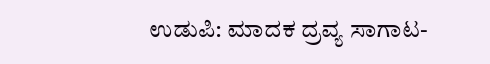ಉಡುಪಿ: ಮಾದಕ ದ್ರವ್ಯ ಸಾಗಾಟ-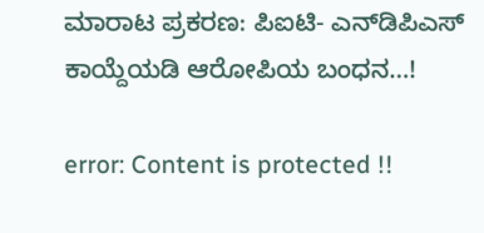ಮಾರಾಟ ಪ್ರಕರಣ: ಪಿಐಟಿ- ಎನ್‌ಡಿಪಿಎಸ್ ಕಾಯ್ದೆಯಡಿ ಆರೋಪಿಯ ಬಂಧನ…!

error: Content is protected !!